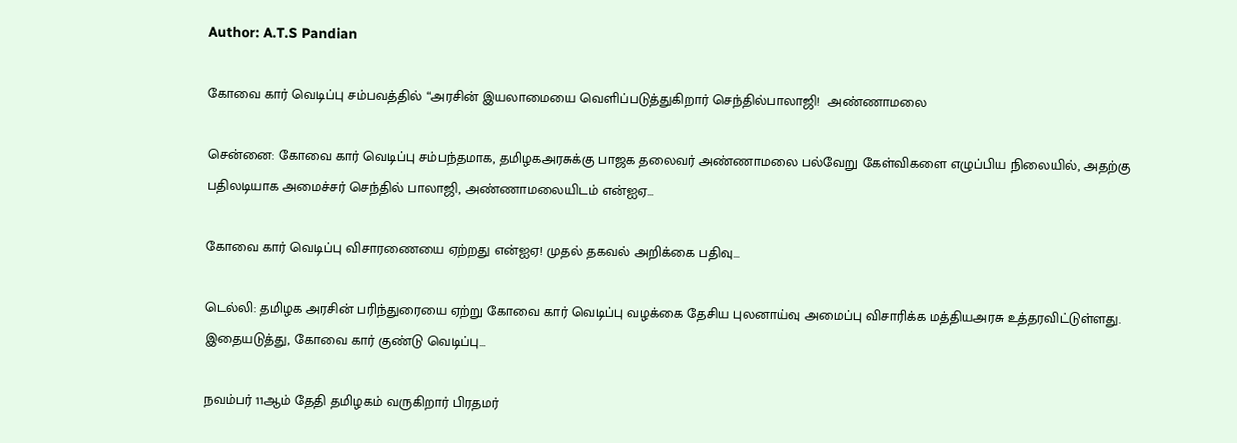Author: A.T.S Pandian

கோவை கார் வெடிப்பு சம்பவத்தில் “அரசின் இயலாமையை வெளிப்படுத்துகிறார் செந்தில்பாலாஜி!  அண்ணாமலை

சென்னை: கோவை கார் வெடிப்பு சம்பந்தமாக, தமிழகஅரசுக்கு பாஜக தலைவர் அண்ணாமலை பல்வேறு கேள்விகளை எழுப்பிய நிலையில், அதற்கு பதிலடியாக அமைச்சர் செந்தில் பாலாஜி, அண்ணாமலையிடம் என்ஐஏ…

கோவை கார் வெடிப்பு விசாரணையை ஏற்றது என்ஐஏ! முதல் தகவல் அறிக்கை பதிவு…

டெல்லி: தமிழக அரசின் பரிந்துரையை ஏற்று கோவை கார் வெடிப்பு வழக்கை தேசிய புலனாய்வு அமைப்பு விசாரிக்க மத்தியஅரசு உத்தரவிட்டுள்ளது. இதையடுத்து, கோவை கார் குண்டு வெடிப்பு…

நவம்பர் 11ஆம் தேதி தமிழகம் வருகிறார் பிரதமர்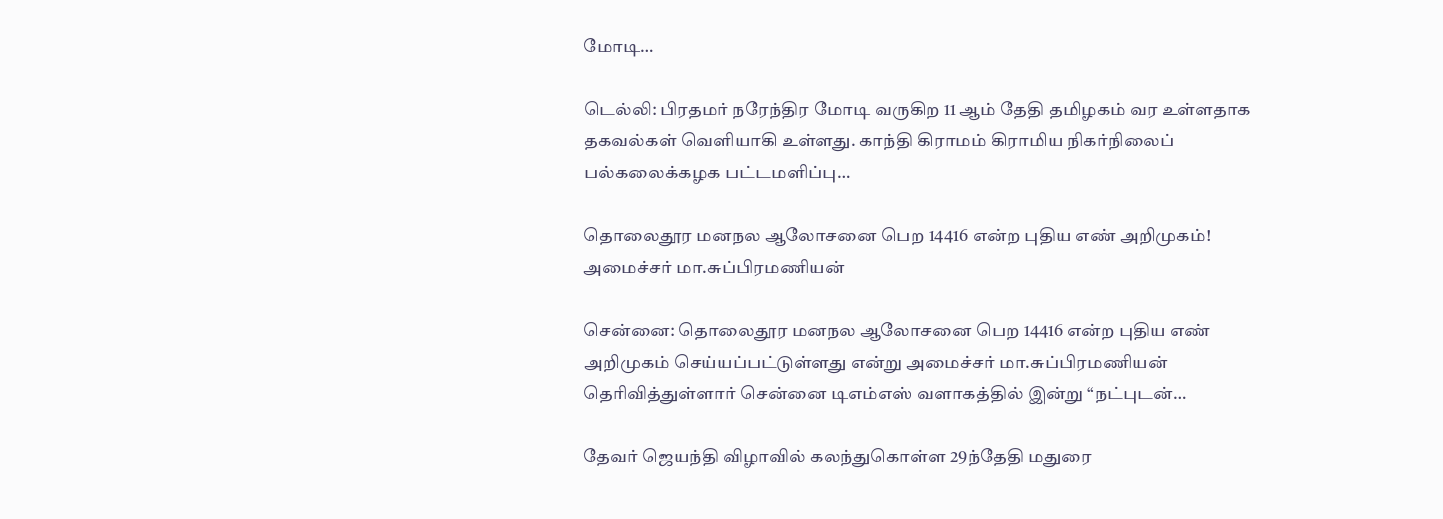மோடி…

டெல்லி: பிரதமர் நரேந்திர மோடி வருகிற 11 ஆம் தேதி தமிழகம் வர உள்ளதாக தகவல்கள் வெளியாகி உள்ளது. காந்தி கிராமம் கிராமிய நிகர்நிலைப் பல்கலைக்கழக பட்டமளிப்பு…

தொலைதூர மனநல ஆலோசனை பெற 14416 என்ற புதிய எண் அறிமுகம்! அமைச்சர் மா.சுப்பிரமணியன்

சென்னை: தொலைதூர மனநல ஆலோசனை பெற 14416 என்ற புதிய எண் அறிமுகம் செய்யப்பட்டுள்ளது என்று அமைச்சர் மா.சுப்பிரமணியன் தெரிவித்துள்ளார் சென்னை டிஎம்எஸ் வளாகத்தில் இன்று “நட்புடன்…

தேவர் ஜெயந்தி விழாவில் கலந்துகொள்ள 29ந்தேதி மதுரை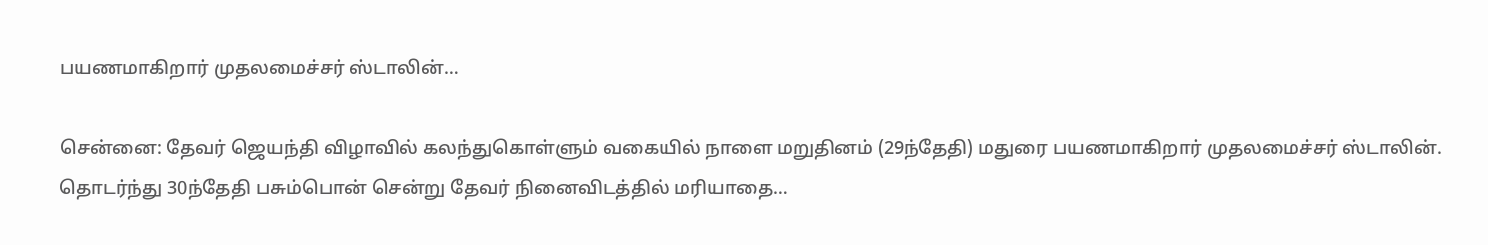பயணமாகிறார் முதலமைச்சர் ஸ்டாலின்…

சென்னை: தேவர் ஜெயந்தி விழாவில் கலந்துகொள்ளும் வகையில் நாளை மறுதினம் (29ந்தேதி) மதுரை பயணமாகிறார் முதலமைச்சர் ஸ்டாலின். தொடர்ந்து 30ந்தேதி பசும்பொன் சென்று தேவர் நினைவிடத்தில் மரியாதை…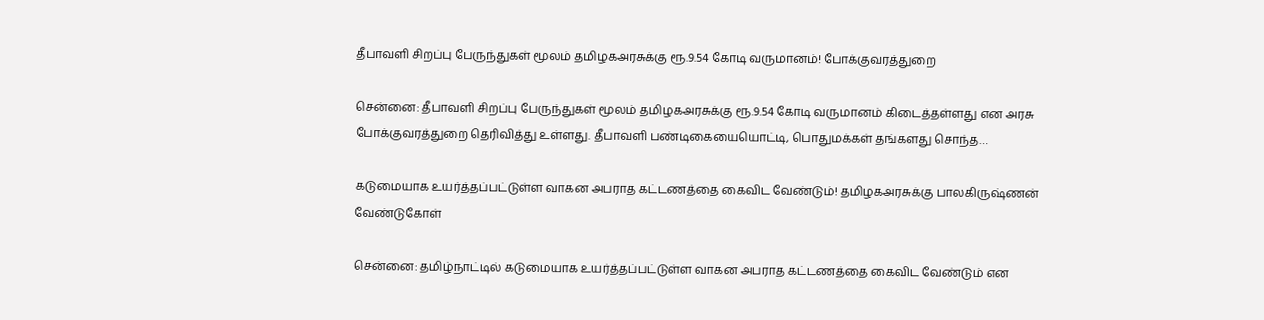தீபாவளி சிறப்பு பேருந்துகள் மூலம் தமிழகஅரசுக்கு ரூ.9.54 கோடி வருமானம்! போக்குவரத்துறை

சென்னை: தீபாவளி சிறப்பு பேருந்துகள் மூலம் தமிழகஅரசுக்கு ரூ.9.54 கோடி வருமானம் கிடைத்தள்ளது என அரசு போக்குவரத்துறை தெரிவித்து உள்ளது. தீபாவளி பண்டிகையையொட்டி, பொதுமக்கள் தங்களது சொந்த…

கடுமையாக உயர்த்தப்பட்டுள்ள வாகன அபராத கட்டணத்தை கைவிட வேண்டும்! தமிழகஅரசுக்கு பாலகிருஷ்ணன் வேண்டுகோள்

சென்னை: தமிழ்நாட்டில் கடுமையாக உயர்த்தப்பட்டுள்ள வாகன அபராத கட்டணத்தை கைவிட வேண்டும் என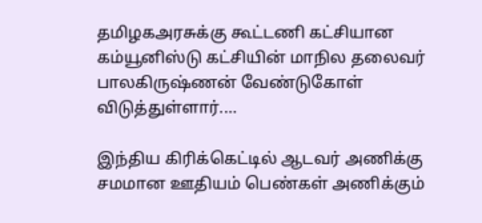தமிழகஅரசுக்கு கூட்டணி கட்சியான கம்யூனிஸ்டு கட்சியின் மாநில தலைவர் பாலகிருஷ்ணன் வேண்டுகோள் விடுத்துள்ளார்.…

இந்திய கிரிக்கெட்டில் ஆடவர் அணிக்கு சமமான ஊதியம் பெண்கள் அணிக்கும்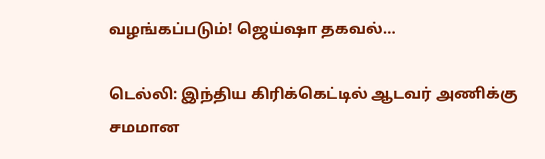வழங்கப்படும்! ஜெய்ஷா தகவல்…

டெல்லி: இந்திய கிரிக்கெட்டில் ஆடவர் அணிக்கு சமமான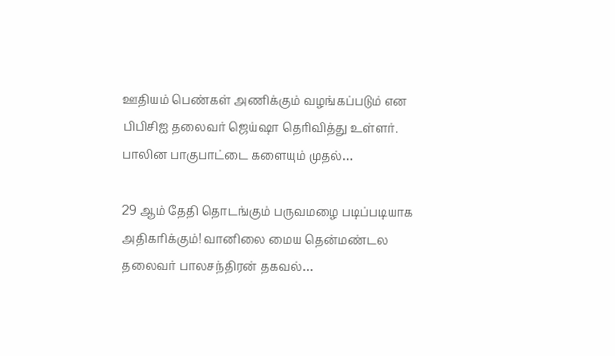ஊதியம் பெண்கள் அணிக்கும் வழங்கப்படும் என பிபிசிஐ தலைவர் ஜெய்ஷா தெரிவித்து உள்ளர். பாலின பாகுபாட்டை களையும் முதல்…

29 ஆம் தேதி தொடங்கும் பருவமழை படிப்படியாக அதிகரிக்கும்! வானிலை மைய தென்மண்டல தலைவர் பாலசந்திரன் தகவல்…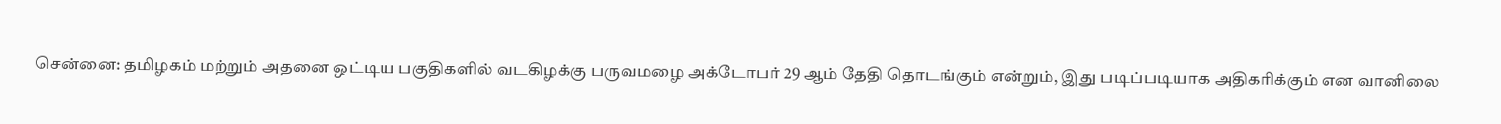சென்னை: தமிழகம் மற்றும் அதனை ஒட்டிய பகுதிகளில் வடகிழக்கு பருவமழை அக்டோபர் 29 ஆம் தேதி தொடங்கும் என்றும், இது படிப்படியாக அதிகரிக்கும் என வானிலை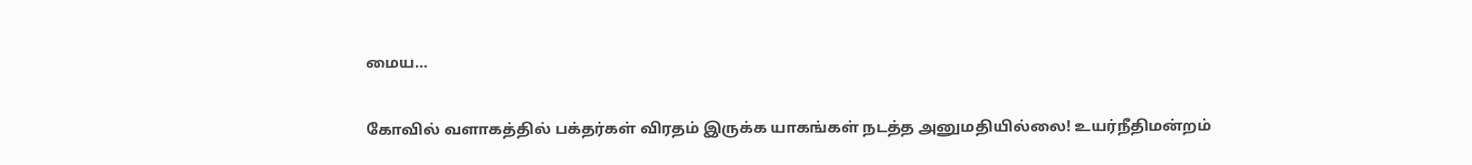மைய…

கோவில் வளாகத்தில் பக்தர்கள் விரதம் இருக்க யாகங்கள் நடத்த அனுமதியில்லை! உயர்நீதிமன்றம்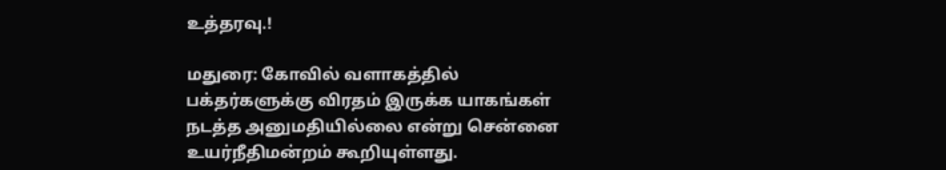உத்தரவு.!

மதுரை: கோவில் வளாகத்தில் பக்தர்களுக்கு விரதம் இருக்க யாகங்கள் நடத்த அனுமதியில்லை என்று சென்னை உயர்நீதிமன்றம் கூறியுள்ளது.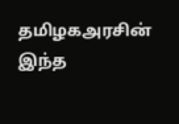தமிழகஅரசின் இந்த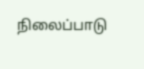நிலைப்பாடு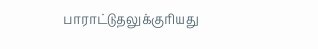பாராட்டுதலுக்குரியது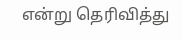என்று தெரிவித்து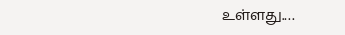உள்ளது.…